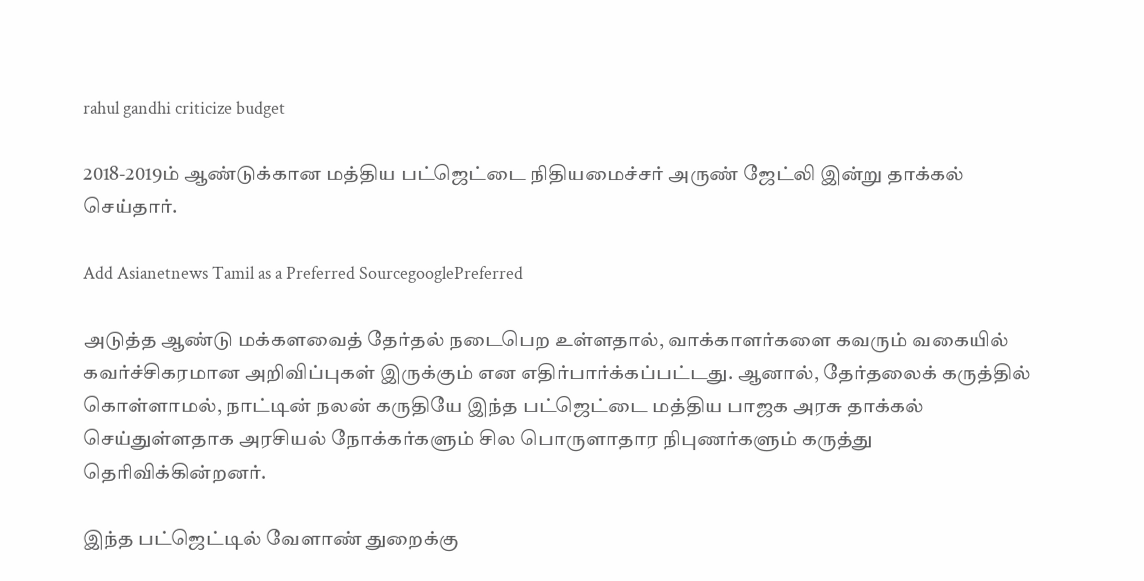rahul gandhi criticize budget

2018-2019ம் ஆண்டுக்கான மத்திய பட்ஜெட்டை நிதியமைச்சர் அருண் ஜேட்லி இன்று தாக்கல் செய்தார்.

Add Asianetnews Tamil as a Preferred SourcegooglePreferred

அடுத்த ஆண்டு மக்களவைத் தேர்தல் நடைபெற உள்ளதால், வாக்காளர்களை கவரும் வகையில் கவர்ச்சிகரமான அறிவிப்புகள் இருக்கும் என எதிர்பார்க்கப்பட்டது. ஆனால், தேர்தலைக் கருத்தில் கொள்ளாமல், நாட்டின் நலன் கருதியே இந்த பட்ஜெட்டை மத்திய பாஜக அரசு தாக்கல் செய்துள்ளதாக அரசியல் நோக்கர்களும் சில பொருளாதார நிபுணர்களும் கருத்து தெரிவிக்கின்றனர்.

இந்த பட்ஜெட்டில் வேளாண் துறைக்கு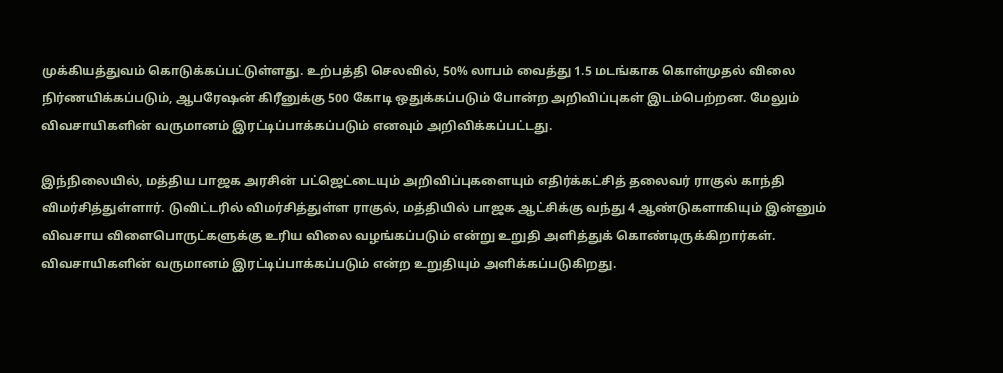முக்கியத்துவம் கொடுக்கப்பட்டுள்ளது. உற்பத்தி செலவில், 50% லாபம் வைத்து 1.5 மடங்காக கொள்முதல் விலை நிர்ணயிக்கப்படும், ஆபரேஷன் கிரீனுக்கு 500 கோடி ஒதுக்கப்படும் போன்ற அறிவிப்புகள் இடம்பெற்றன. மேலும் விவசாயிகளின் வருமானம் இரட்டிப்பாக்கப்படும் எனவும் அறிவிக்கப்பட்டது.

இந்நிலையில், மத்திய பாஜக அரசின் பட்ஜெட்டையும் அறிவிப்புகளையும் எதிர்க்கட்சித் தலைவர் ராகுல் காந்தி விமர்சித்துள்ளார். டுவிட்டரில் விமர்சித்துள்ள ராகுல், மத்தியில் பாஜக ஆட்சிக்கு வந்து 4 ஆண்டுகளாகியும் இன்னும் விவசாய விளைபொருட்களுக்கு உரிய விலை வழங்கப்படும் என்று உறுதி அளித்துக் கொண்டிருக்கிறார்கள். விவசாயிகளின் வருமானம் இரட்டிப்பாக்கப்படும் என்ற உறுதியும் அளிக்கப்படுகிறது.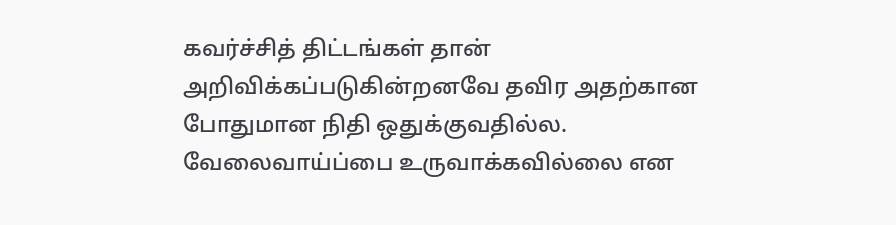கவர்ச்சித் திட்டங்கள் தான் அறிவிக்கப்படுகின்றனவே தவிர அதற்கான போதுமான நிதி ஒதுக்குவதில்ல. வேலைவாய்ப்பை உருவாக்கவில்லை என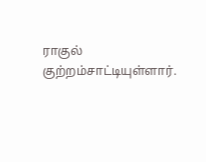ராகுல் குற்றம்சாட்டியுள்ளார்.